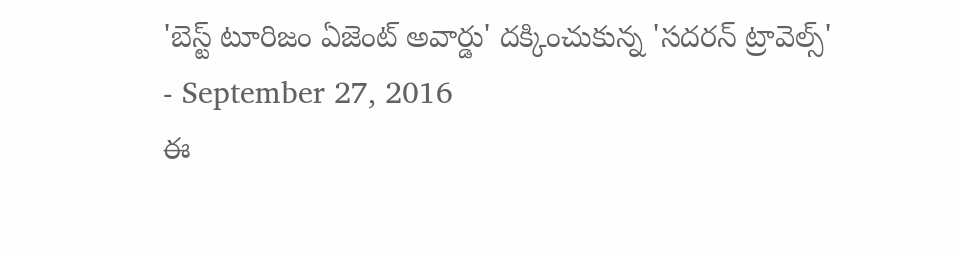'బెస్ట్ టూరిజం ఏజెంట్ అవార్డు' దక్కించుకున్న 'సదరన్ ట్రావెల్స్'
- September 27, 2016
ఈ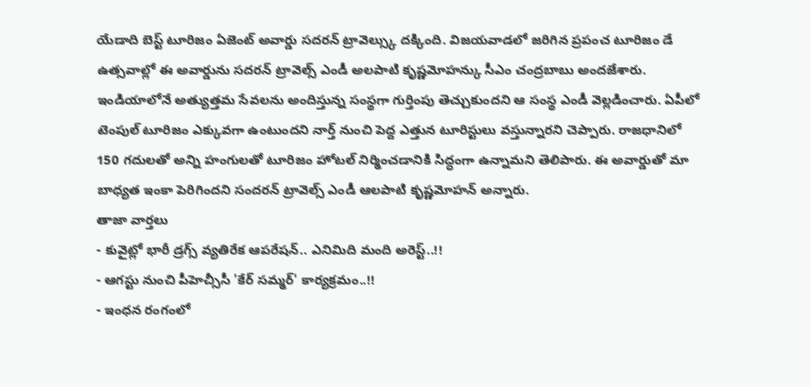యేడాది బెస్ట్ టూరిజం ఏజెంట్ అవార్డు సదరన్ ట్రావెల్స్కు దక్కింది. విజయవాడలో జరిగిన ప్రపంచ టూరిజం డే ఉత్సవాల్లో ఈ అవార్డును సదరన్ ట్రావెల్స్ ఎండీ అలపాటి కృష్ణమోహన్కు సీఎం చంద్రబాబు అందజేశారు. ఇండియాలోనే అత్యుత్తమ సేవలను అందిస్తున్న సంస్థగా గుర్తింపు తెచ్చుకుందని ఆ సంస్థ ఎండీ వెల్లడించారు. ఏపీలో టెంపుల్ టూరిజం ఎక్కువగా ఉంటుందని నార్త్ నుంచి పెద్ద ఎత్తున టూరిస్టులు వస్తున్నారని చెప్పారు. రాజధానిలో 150 గదులతో అన్ని హంగులతో టూరిజం హోటల్ నిర్మించడానికి సిద్ధంగా ఉన్నామని తెలిపారు. ఈ అవార్డుతో మా బాధ్యత ఇంకా పెరిగిందని సందరన్ ట్రావెల్స్ ఎండీ ఆలపాటి కృష్ణమోహన్ అన్నారు.
తాజా వార్తలు
- కువైట్లో భారీ డ్రగ్స్ వ్యతిరేక ఆపరేషన్.. ఎనిమిది మంది అరెస్ట్..!!
- ఆగస్టు నుంచి పీహెచ్సీసీ 'కేర్ సమ్మర్' కార్యక్రమం..!!
- ఇంధన రంగంలో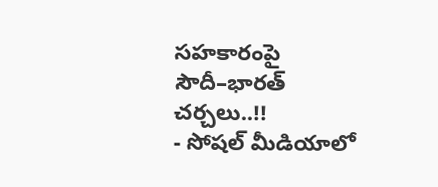సహకారంపై సౌదీ–భారత్ చర్చలు..!!
- సోషల్ మీడియాలో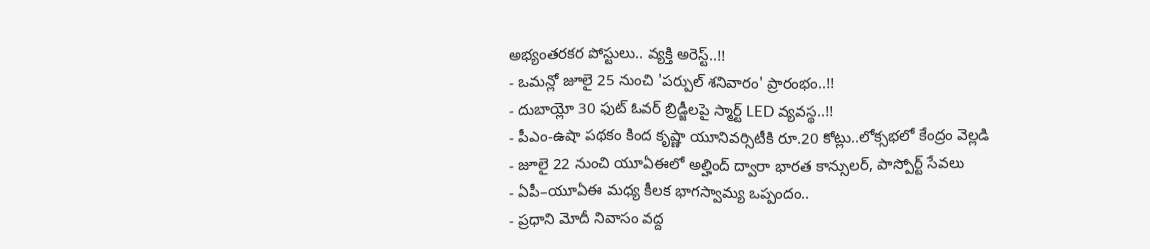అభ్యంతరకర పోస్టులు.. వ్యక్తి అరెస్ట్..!!
- ఒమన్లో జూలై 25 నుంచి 'పర్పుల్ శనివారం' ప్రారంభం..!!
- దుబాయ్లో 30 ఫుట్ ఓవర్ బ్రిడ్జీలపై స్మార్ట్ LED వ్యవస్థ..!!
- పీఎం-ఉషా పథకం కింద కృష్ణా యూనివర్సిటీకి రూ.20 కోట్లు..లోక్సభలో కేంద్రం వెల్లడి
- జూలై 22 నుంచి యూఏఈలో అల్హింద్ ద్వారా భారత కాన్సులర్, పాస్పోర్ట్ సేవలు
- ఏపీ–యూఏఈ మధ్య కీలక భాగస్వామ్య ఒప్పందం..
- ప్రధాని మోదీ నివాసం వద్ద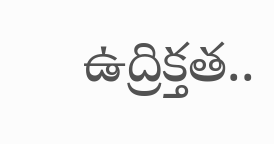ఉద్రిక్తత..